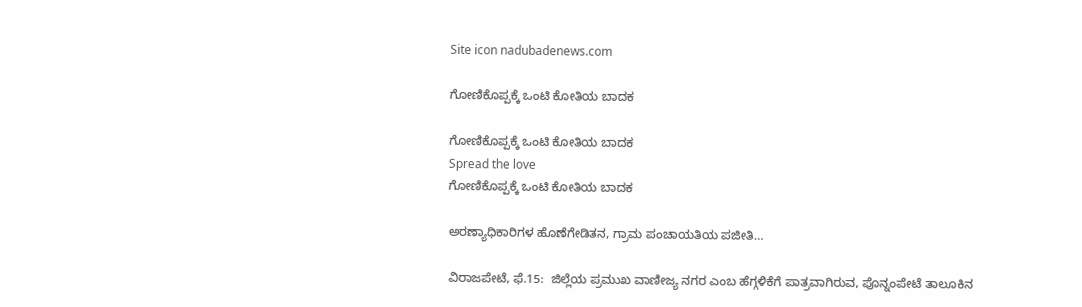Site icon nadubadenews.com

ಗೋಣಿಕೊಪ್ಪಕ್ಕೆ ಒಂಟಿ ಕೋತಿಯ ಬಾದಕ

ಗೋಣಿಕೊಪ್ಪಕ್ಕೆ ಒಂಟಿ ಕೋತಿಯ ಬಾದಕ
Spread the love
ಗೋಣಿಕೊಪ್ಪಕ್ಕೆ ಒಂಟಿ ಕೋತಿಯ ಬಾದಕ

ಅರಣ್ಯಾಧಿಕಾರಿಗಳ ಹೊಣೆಗೇಡಿತನ, ಗ್ರಾಮ ಪಂಚಾಯತಿಯ ಪಜೀತಿ…

ವಿರಾಜಪೇಟೆ, ಫೆ.15:  ಜಿಲ್ಲೆಯ ಪ್ರಮುಖ ವಾಣೀಜ್ಯ ನಗರ ಎಂಬ ಹೆಗ್ಗಳಿಕೆಗೆ ಪಾತ್ರವಾಗಿರುವ, ಪೊನ್ನಂಪೇಟೆ ತಾಲೂಕಿನ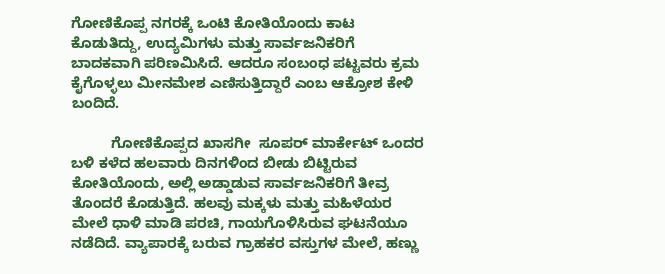ಗೋಣಿಕೊಪ್ಪ ನಗರಕ್ಕೆ ಒಂಟಿ ಕೋತಿಯೊಂದು ಕಾಟ ಕೊಡುತಿದ್ದು, ಉದ್ಯಮಿಗಳು ಮತ್ತು ಸಾರ್ವಜನಿಕರಿಗೆ ಬಾದಕವಾಗಿ ಪರಿಣಮಿಸಿದೆ. ಆದರೂ ಸಂಬಂಧ ಪಟ್ಟವರು ಕ್ರಮ ಕೈಗೊಳ್ಳಲು ಮೀನಮೇಶ ಎಣಿಸುತ್ತಿದ್ದಾರೆ ಎಂಬ ಆಕ್ರೋಶ ಕೇಳಿ ಬಂದಿದೆ.

          ಗೋಣಿಕೊಪ್ಪದ ಖಾಸಗೀ  ಸೂಪರ್‌ ಮಾರ್ಕೇಟ್‌ ಒಂದರ ಬಳಿ ಕಳೆದ ಹಲವಾರು ದಿನಗಳಿಂದ ಬೀಡು ಬಿಟ್ಟಿರುವ ಕೋತಿಯೊಂದು, ಅಲ್ಲಿ ಅಡ್ಡಾಡುವ ಸಾರ್ವಜನಿಕರಿಗೆ ತೀವ್ರ ತೊಂದರೆ ಕೊಡುತ್ತಿದೆ. ಹಲವು ಮಕ್ಕಳು ಮತ್ತು ಮಹಿಳೆಯರ ಮೇಲೆ ಧಾಳಿ ಮಾಡಿ ಪರಚಿ, ಗಾಯಗೊಳಿಸಿರುವ ಘಟನೆಯೂ ನಡೆದಿದೆ. ವ್ಯಾಪಾರಕ್ಕೆ ಬರುವ ಗ್ರಾಹಕರ ವಸ್ತುಗಳ ಮೇಲೆ, ಹಣ್ಣು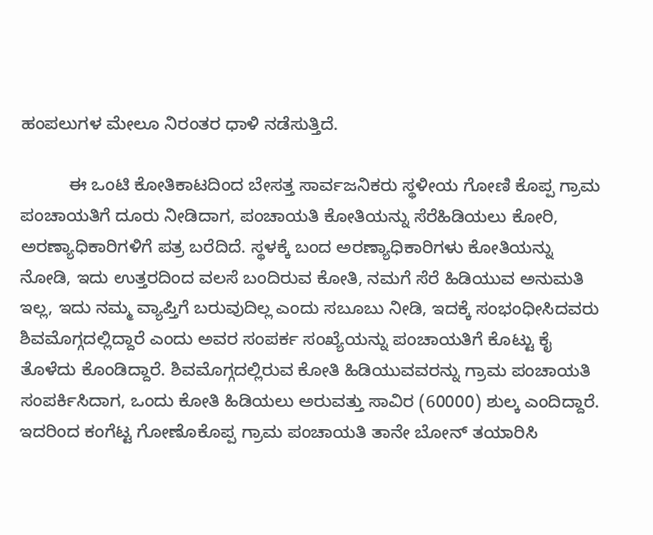ಹಂಪಲುಗಳ ಮೇಲೂ ನಿರಂತರ ಧಾಳಿ ನಡೆಸುತ್ತಿದೆ.

          ಈ ಒಂಟಿ ಕೋತಿಕಾಟದಿಂದ ಬೇಸತ್ತ ಸಾರ್ವಜನಿಕರು ಸ್ಥಳೀಯ ಗೋಣಿ ಕೊಪ್ಪ ಗ್ರಾಮ ಪಂಚಾಯತಿಗೆ ದೂರು ನೀಡಿದಾಗ, ಪಂಚಾಯತಿ ಕೋತಿಯನ್ನು ಸೆರೆಹಿಡಿಯಲು ಕೋರಿ, ಅರಣ್ಯಾಧಿಕಾರಿಗಳಿಗೆ ಪತ್ರ ಬರೆದಿದೆ. ಸ್ಥಳಕ್ಕೆ ಬಂದ ಅರಣ್ಯಾಧಿಕಾರಿಗಳು ಕೋತಿಯನ್ನು ನೋಡಿ, ಇದು ಉತ್ತರದಿಂದ ವಲಸೆ ಬಂದಿರುವ ಕೋತಿ, ನಮಗೆ ಸೆರೆ ಹಿಡಿಯುವ ಅನುಮತಿ ಇಲ್ಲ, ಇದು ನಮ್ಮ ವ್ಯಾಪ್ತಿಗೆ ಬರುವುದಿಲ್ಲ ಎಂದು ಸಬೂಬು ನೀಡಿ, ಇದಕ್ಕೆ ಸಂಭಂಧೀಸಿದವರು ಶಿವಮೊಗ್ಗದಲ್ಲಿದ್ದಾರೆ ಎಂದು ಅವರ ಸಂಪರ್ಕ ಸಂಖ್ಯೆಯನ್ನು ಪಂಚಾಯತಿಗೆ ಕೊಟ್ಟು ಕೈ ತೊಳೆದು ಕೊಂಡಿದ್ದಾರೆ. ಶಿವಮೊಗ್ಗದಲ್ಲಿರುವ ಕೋತಿ ಹಿಡಿಯುವವರನ್ನು ಗ್ರಾಮ ಪಂಚಾಯತಿ ಸಂಪರ್ಕಿಸಿದಾಗ, ಒಂದು ಕೋತಿ ಹಿಡಿಯಲು ಅರುವತ್ತು ಸಾವಿರ (60000) ಶುಲ್ಕ ಎಂದಿದ್ದಾರೆ. ಇದರಿಂದ ಕಂಗೆಟ್ಟ ಗೋಣೊಕೊಪ್ಪ ಗ್ರಾಮ ಪಂಚಾಯತಿ ತಾನೇ ಬೋನ್‌ ತಯಾರಿಸಿ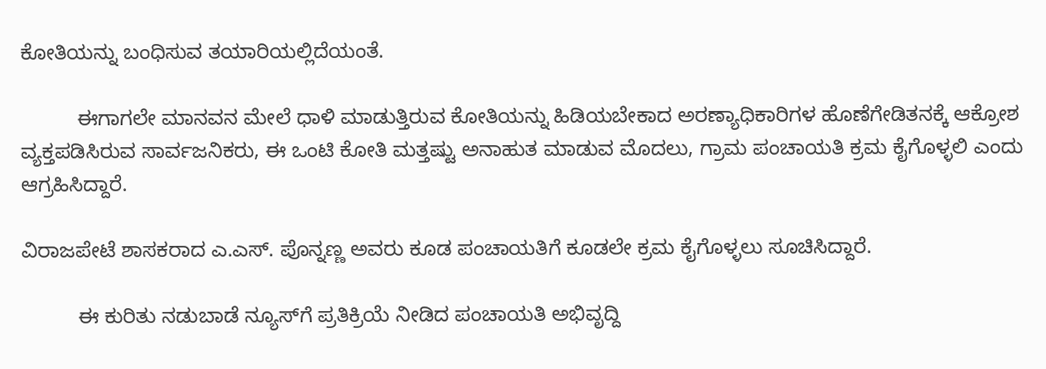ಕೋತಿಯನ್ನು ಬಂಧಿಸುವ ತಯಾರಿಯಲ್ಲಿದೆಯಂತೆ.

          ಈಗಾಗಲೇ ಮಾನವನ ಮೇಲೆ ಧಾಳಿ ಮಾಡುತ್ತಿರುವ ಕೋತಿಯನ್ನು ಹಿಡಿಯಬೇಕಾದ ಅರಣ್ಯಾಧಿಕಾರಿಗಳ ಹೊಣೆಗೇಡಿತನಕ್ಕೆ ಆಕ್ರೋಶ ವ್ಯಕ್ತಪಡಿಸಿರುವ ಸಾರ್ವಜನಿಕರು, ಈ ಒಂಟಿ ಕೋತಿ ಮತ್ತಷ್ಟು ಅನಾಹುತ ಮಾಡುವ ಮೊದಲು, ಗ್ರಾಮ ಪಂಚಾಯತಿ ಕ್ರಮ ಕೈಗೊಳ್ಳಲಿ ಎಂದು ಆಗ್ರಹಿಸಿದ್ದಾರೆ.

ವಿರಾಜಪೇಟೆ ಶಾಸಕರಾದ ಎ.ಎಸ್. ಪೊನ್ನಣ್ಣ ಅವರು ಕೂಡ ಪಂಚಾಯತಿಗೆ ಕೂಡಲೇ ಕ್ರಮ ಕೈಗೊಳ್ಳಲು ಸೂಚಿಸಿದ್ದಾರೆ.

          ಈ ಕುರಿತು ನಡುಬಾಡೆ ನ್ಯೂಸ್‌ಗೆ ಪ್ರತಿಕ್ರಿಯೆ ನೀಡಿದ ಪಂಚಾಯತಿ ಅಭಿವೃದ್ದಿ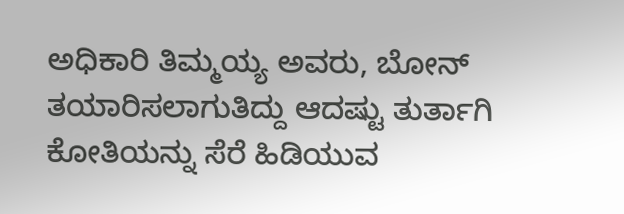ಅಧಿಕಾರಿ ತಿಮ್ಮಯ್ಯ ಅವರು, ಬೋನ್‌ ತಯಾರಿಸಲಾಗುತಿದ್ದು ಆದಷ್ಟು ತುರ್ತಾಗಿ ಕೋತಿಯನ್ನು ಸೆರೆ ಹಿಡಿಯುವ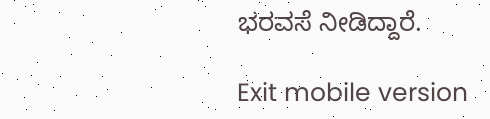ಭರವಸೆ ನೀಡಿದ್ದಾರೆ.

Exit mobile version